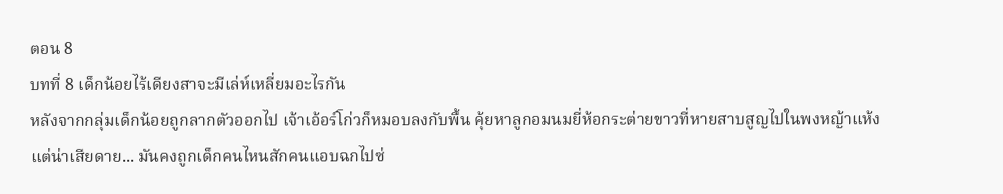ตอน 8
บทที่ 8 เด็กน้อยไร้เดียงสาจะมีเล่ห์เหลี่ยมอะไรกัน
หลังจากกลุ่มเด็กน้อยถูกลากตัวออกไป เจ้าเอ้อร์โก่วก็หมอบลงกับพื้น คุ้ยหาลูกอมนมยี่ห้อกระต่ายขาวที่หายสาบสูญไปในพงหญ้าแห้ง
แต่น่าเสียดาย... มันคงถูกเด็กคนไหนสักคนแอบฉกไปซ่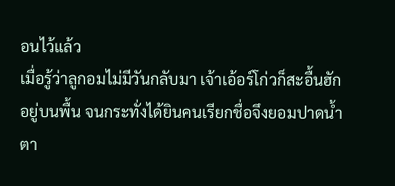อนไว้แล้ว
เมื่อรู้ว่าลูกอมไม่มีวันกลับมา เจ้าเอ้อร์โก่วก็สะอื้นฮักอยู่บนพื้น จนกระทั่งได้ยินคนเรียกชื่อจึงยอมปาดน้ำตา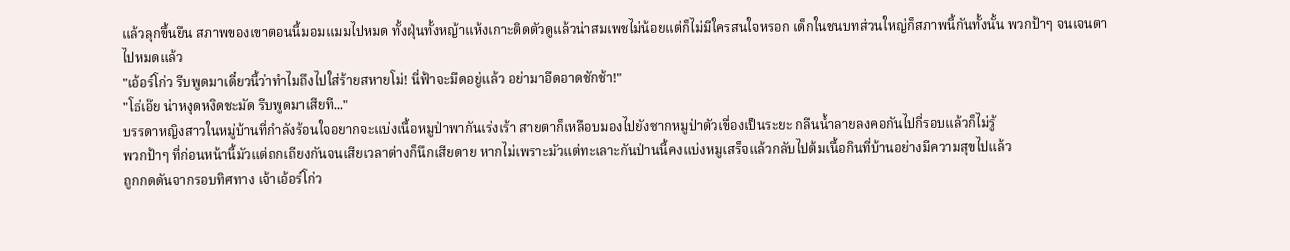แล้วลุกขึ้นยืน สภาพของเขาตอนนี้มอมแมมไปหมด ทั้งฝุ่นทั้งหญ้าแห้งเกาะติดตัวดูแล้วน่าสมเพชไม่น้อยแต่ก็ไม่มีใครสนใจหรอก เด็กในชนบทส่วนใหญ่ก็สภาพนี้กันทั้งนั้น พวกป้าๆ จนเจนตาไปหมดแล้ว
"เอ้อร์โก่ว รีบพูดมาเดี๋ยวนี้ว่าทำไมถึงไปใส่ร้ายสหายโม่! นี่ฟ้าจะมืดอยู่แล้ว อย่ามาอืดอาดชักช้า!"
"โธ่เอ๊ย น่าหงุดหงิดชะมัด รีบพูดมาเสียที..."
บรรดาหญิงสาวในหมู่บ้านที่กำลังร้อนใจอยากจะแบ่งเนื้อหมูป่าพากันเร่งเร้า สายตาก็เหลือบมองไปยังซากหมูป่าตัวเขื่องเป็นระยะ กลืนน้ำลายลงคอกันไปกี่รอบแล้วก็ไม่รู้
พวกป้าๆ ที่ก่อนหน้านี้มัวแต่ถกเถียงกันจนเสียเวลาต่างก็นึกเสียดาย หากไม่เพราะมัวแต่ทะเลาะกันป่านนี้คงแบ่งหมูเสร็จแล้วกลับไปต้มเนื้อกินที่บ้านอย่างมีความสุขไปแล้ว
ถูกกดดันจากรอบทิศทาง เจ้าเอ้อร์โก่ว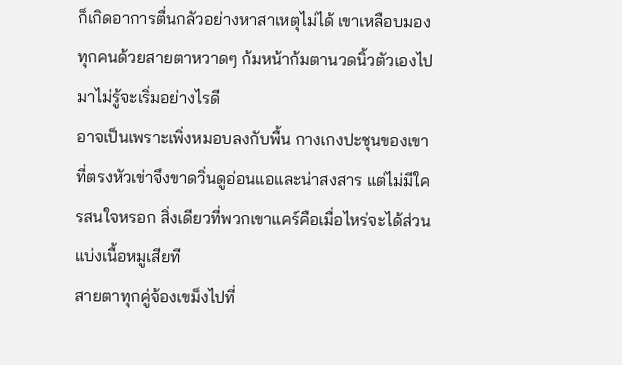ก็เกิดอาการตื่นกลัวอย่างหาสาเหตุไม่ได้ เขาเหลือบมองทุกคนด้วยสายตาหวาดๆ ก้มหน้าก้มตานวดนิ้วตัวเองไปมาไม่รู้จะเริ่มอย่างไรดี
อาจเป็นเพราะเพิ่งหมอบลงกับพื้น กางเกงปะชุนของเขาที่ตรงหัวเข่าจึงขาดวิ่นดูอ่อนแอและน่าสงสาร แต่ไม่มีใครสนใจหรอก สิ่งเดียวที่พวกเขาแคร์คือเมื่อไหร่จะได้ส่วนแบ่งเนื้อหมูเสียที
สายตาทุกคู่จ้องเขม็งไปที่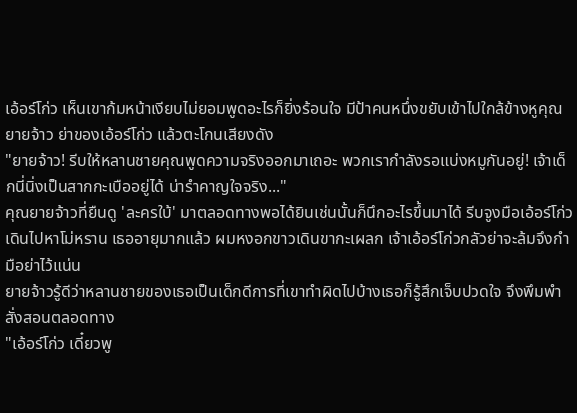เอ้อร์โก่ว เห็นเขาก้มหน้าเงียบไม่ยอมพูดอะไรก็ยิ่งร้อนใจ มีป้าคนหนึ่งขยับเข้าไปใกล้ข้างหูคุณยายจ้าว ย่าของเอ้อร์โก่ว แล้วตะโกนเสียงดัง
"ยายจ้าว! รีบให้หลานชายคุณพูดความจริงออกมาเถอะ พวกเรากำลังรอแบ่งหมูกันอยู่! เจ้าเด็กนี่นิ่งเป็นสากกะเบืออยู่ได้ น่ารำคาญใจจริง..."
คุณยายจ้าวที่ยืนดู 'ละครใบ้' มาตลอดทางพอได้ยินเช่นนั้นก็นึกอะไรขึ้นมาได้ รีบจูงมือเอ้อร์โก่วเดินไปหาโม่หราน เธออายุมากแล้ว ผมหงอกขาวเดินขากะเผลก เจ้าเอ้อร์โก่วกลัวย่าจะล้มจึงกำมือย่าไว้แน่น
ยายจ้าวรู้ดีว่าหลานชายของเธอเป็นเด็กดีการที่เขาทำผิดไปบ้างเธอก็รู้สึกเจ็บปวดใจ จึงพึมพำสั่งสอนตลอดทาง
"เอ้อร์โก่ว เดี๋ยวพู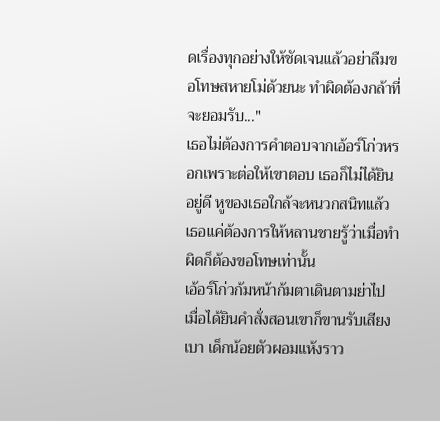ดเรื่องทุกอย่างให้ชัดเจนแล้วอย่าลืมขอโทษสหายโม่ด้วยนะ ทำผิดต้องกล้าที่จะยอมรับ..."
เธอไม่ต้องการคำตอบจากเอ้อร์โก่วหรอกเพราะต่อให้เขาตอบ เธอก็ไม่ได้ยินอยู่ดี หูของเธอใกล้จะหนวกสนิทแล้ว เธอแค่ต้องการให้หลานชายรู้ว่าเมื่อทำผิดก็ต้องขอโทษเท่านั้น
เอ้อร์โก่วก้มหน้าก้มตาเดินตามย่าไป เมื่อได้ยินคำสั่งสอนเขาก็ขานรับเสียงเบา เด็กน้อยตัวผอมแห้งราว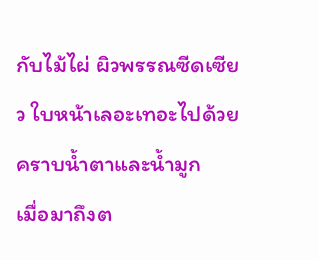กับไม้ไผ่ ผิวพรรณซีดเซียว ใบหน้าเลอะเทอะไปด้วยคราบน้ำตาและน้ำมูก
เมื่อมาถึงต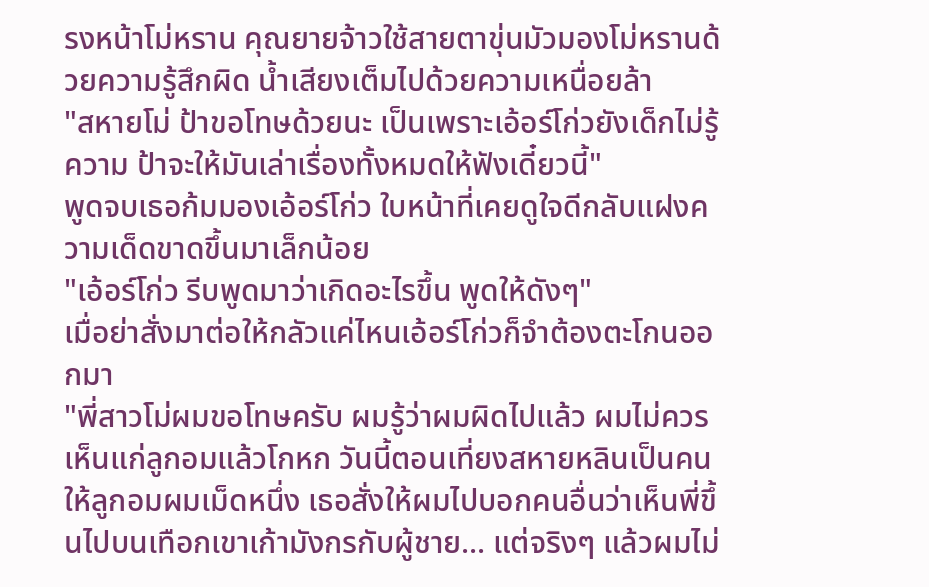รงหน้าโม่หราน คุณยายจ้าวใช้สายตาขุ่นมัวมองโม่หรานด้วยความรู้สึกผิด น้ำเสียงเต็มไปด้วยความเหนื่อยล้า
"สหายโม่ ป้าขอโทษด้วยนะ เป็นเพราะเอ้อร์โก่วยังเด็กไม่รู้ความ ป้าจะให้มันเล่าเรื่องทั้งหมดให้ฟังเดี๋ยวนี้"
พูดจบเธอก้มมองเอ้อร์โก่ว ใบหน้าที่เคยดูใจดีกลับแฝงความเด็ดขาดขึ้นมาเล็กน้อย
"เอ้อร์โก่ว รีบพูดมาว่าเกิดอะไรขึ้น พูดให้ดังๆ"
เมื่อย่าสั่งมาต่อให้กลัวแค่ไหนเอ้อร์โก่วก็จำต้องตะโกนออกมา
"พี่สาวโม่ผมขอโทษครับ ผมรู้ว่าผมผิดไปแล้ว ผมไม่ควรเห็นแก่ลูกอมแล้วโกหก วันนี้ตอนเที่ยงสหายหลินเป็นคนให้ลูกอมผมเม็ดหนึ่ง เธอสั่งให้ผมไปบอกคนอื่นว่าเห็นพี่ขึ้นไปบนเทือกเขาเก้ามังกรกับผู้ชาย... แต่จริงๆ แล้วผมไม่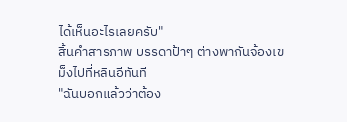ได้เห็นอะไรเลยครับ"
สิ้นคำสารภาพ บรรดาป้าๆ ต่างพากันจ้องเขม็งไปที่หลินอีทันที
"ฉันบอกแล้วว่าต้อง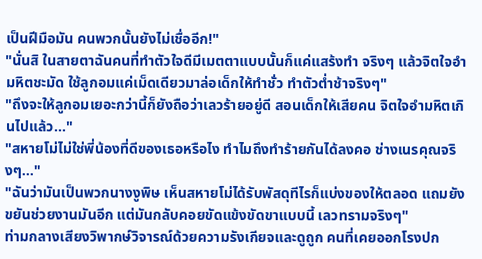เป็นฝีมือมัน คนพวกนั้นยังไม่เชื่ออีก!"
"นั่นสิ ในสายตาฉันคนที่ทำตัวใจดีมีเมตตาแบบนั้นก็แค่แสร้งทำ จริงๆ แล้วจิตใจอำมหิตชะมัด ใช้ลูกอมแค่เม็ดเดียวมาล่อเด็กให้ทำชั่ว ทำตัวต่ำช้าจริงๆ"
"ถึงจะให้ลูกอมเยอะกว่านี้ก็ยังถือว่าเลวร้ายอยู่ดี สอนเด็กให้เสียคน จิตใจอำมหิตเกินไปแล้ว..."
"สหายโม่ไม่ใช่พี่น้องที่ดีของเธอหรือไง ทำไมถึงทำร้ายกันได้ลงคอ ช่างเนรคุณจริงๆ..."
"ฉันว่ามันเป็นพวกนางงูพิษ เห็นสหายโม่ได้รับพัสดุทีไรก็แบ่งของให้ตลอด แถมยังขยันช่วยงานมันอีก แต่มันกลับคอยขัดแข้งขัดขาแบบนี้ เลวทรามจริงๆ"
ท่ามกลางเสียงวิพากษ์วิจารณ์ด้วยความรังเกียจและดูถูก คนที่เคยออกโรงปก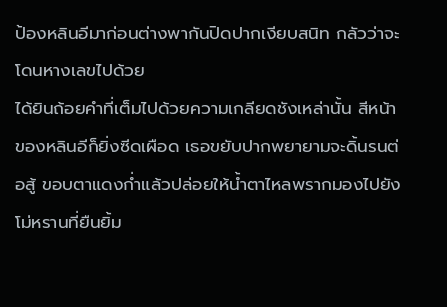ป้องหลินอีมาก่อนต่างพากันปิดปากเงียบสนิท กลัวว่าจะโดนหางเลขไปด้วย
ได้ยินถ้อยคำที่เต็มไปด้วยความเกลียดชังเหล่านั้น สีหน้าของหลินอีก็ยิ่งซีดเผือด เธอขยับปากพยายามจะดิ้นรนต่อสู้ ขอบตาแดงก่ำแล้วปล่อยให้น้ำตาไหลพรากมองไปยังโม่หรานที่ยืนยิ้ม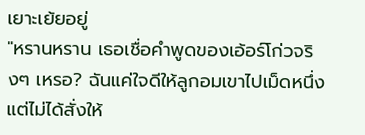เยาะเย้ยอยู่
"หรานหราน เธอเชื่อคำพูดของเอ้อร์โก่วจริงๆ เหรอ? ฉันแค่ใจดีให้ลูกอมเขาไปเม็ดหนึ่ง แต่ไม่ได้สั่งให้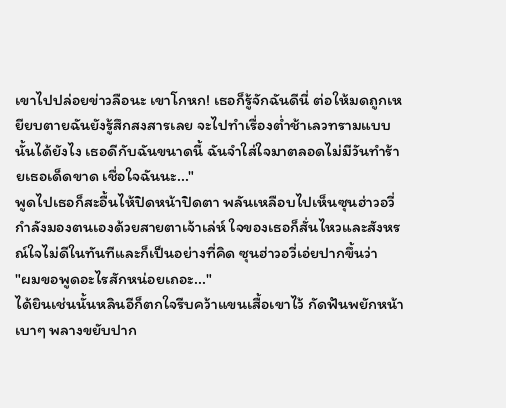เขาไปปล่อยข่าวลือนะ เขาโกหก! เธอก็รู้จักฉันดีนี่ ต่อให้มดถูกเหยียบตายฉันยังรู้สึกสงสารเลย จะไปทำเรื่องต่ำช้าเลวทรามแบบนั้นได้ยังไง เธอดีกับฉันขนาดนี้ ฉันจำใส่ใจมาตลอดไม่มีวันทำร้ายเธอเด็ดขาด เชื่อใจฉันนะ..."
พูดไปเธอก็สะอื้นไห้ปิดหน้าปิดตา พลันเหลือบไปเห็นซุนฮ่าวอวี่กำลังมองตนเองด้วยสายตาเจ้าเล่ห์ ใจของเธอก็สั่นไหวและสังหรณ์ใจไม่ดีในทันทีและก็เป็นอย่างที่คิด ซุนฮ่าวอวี่เอ่ยปากขึ้นว่า
"ผมขอพูดอะไรสักหน่อยเถอะ..."
ได้ยินเช่นนั้นหลินอีก็ตกใจรีบคว้าแขนเสื้อเขาไว้ กัดฟันพยักหน้าเบาๆ พลางขยับปาก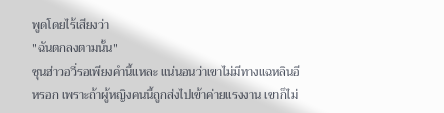พูดโดยไร้เสียงว่า
"ฉันตกลงตามนั้น"
ซุนฮ่าวอวี่รอเพียงคำนี้แหละ แน่นอนว่าเขาไม่มีทางแฉหลินอีหรอก เพราะถ้าผู้หญิงคนนี้ถูกส่งไปเข้าค่ายแรงงาน เขาก็ไม่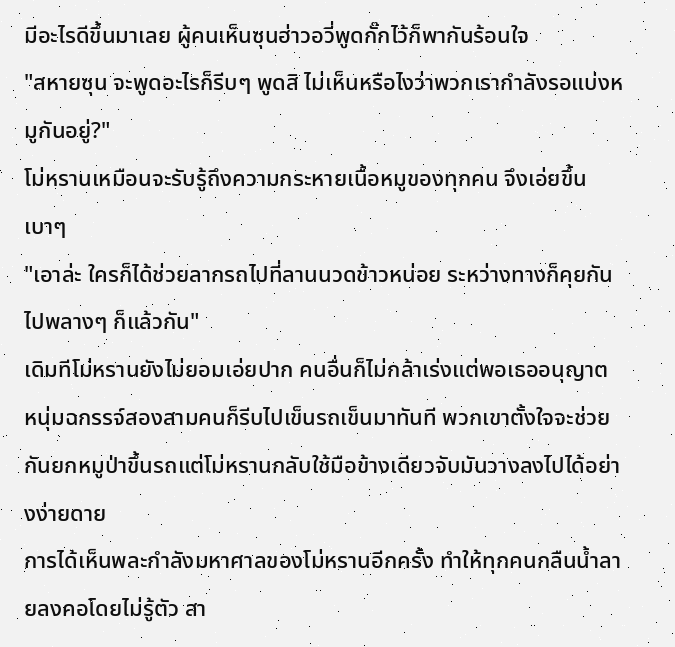มีอะไรดีขึ้นมาเลย ผู้คนเห็นซุนฮ่าวอวี่พูดกั๊กไว้ก็พากันร้อนใจ
"สหายซุน จะพูดอะไรก็รีบๆ พูดสิ ไม่เห็นหรือไงว่าพวกเรากำลังรอแบ่งหมูกันอยู่?"
โม่หรานเหมือนจะรับรู้ถึงความกระหายเนื้อหมูของทุกคน จึงเอ่ยขึ้นเบาๆ
"เอาล่ะ ใครก็ได้ช่วยลากรถไปที่ลานนวดข้าวหน่อย ระหว่างทางก็คุยกันไปพลางๆ ก็แล้วกัน"
เดิมทีโม่หรานยังไม่ยอมเอ่ยปาก คนอื่นก็ไม่กล้าเร่งแต่พอเธออนุญาต หนุ่มฉกรรจ์สองสามคนก็รีบไปเข็นรถเข็นมาทันที พวกเขาตั้งใจจะช่วยกันยกหมูป่าขึ้นรถแต่โม่หรานกลับใช้มือข้างเดียวจับมันวางลงไปได้อย่างง่ายดาย
การได้เห็นพละกำลังมหาศาลของโม่หรานอีกครั้ง ทำให้ทุกคนกลืนน้ำลายลงคอโดยไม่รู้ตัว สา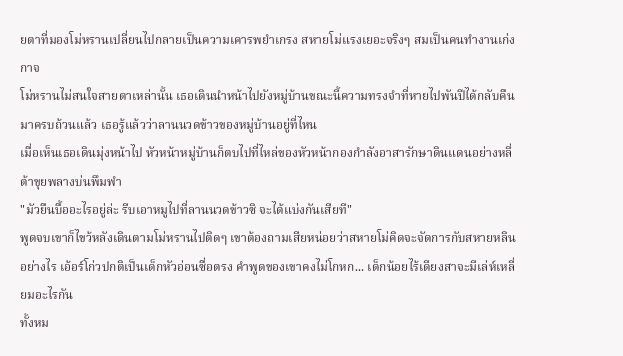ยตาที่มองโม่หรานเปลี่ยนไปกลายเป็นความเคารพยำเกรง สหายโม่แรงเยอะจริงๆ สมเป็นคนทำงานเก่งกาจ
โม่หรานไม่สนใจสายตาเหล่านั้น เธอเดินนำหน้าไปยังหมู่บ้านขณะนี้ความทรงจำที่หายไปพันปีได้กลับคืนมาครบถ้วนแล้ว เธอรู้แล้วว่าลานนวดข้าวของหมู่บ้านอยู่ที่ไหน
เมื่อเห็นเธอเดินมุ่งหน้าไป หัวหน้าหมู่บ้านก็ตบไปที่ไหล่ของหัวหน้ากองกำลังอาสารักษาดินแดนอย่างหลี่ต้าขุยพลางบ่นพึมพำ
"มัวยืนบื้ออะไรอยู่ล่ะ รีบเอาหมูไปที่ลานนวดข้าวซิ จะได้แบ่งกันเสียที"
พูดจบเขาก็ไขว้หลังเดินตามโม่หรานไปติดๆ เขาต้องถามเสียหน่อยว่าสหายโม่คิดจะจัดการกับสหายหลินอย่างไร เอ้อร์โก่วปกติเป็นเด็กหัวอ่อนซื่อตรง คำพูดของเขาคงไม่โกหก... เด็กน้อยไร้เดียงสาจะมีเล่ห์เหลี่ยมอะไรกัน
ทั้งหม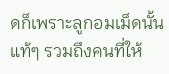ดก็เพราะลูกอมเม็ดนั้นแท้ๆ รวมถึงคนที่ให้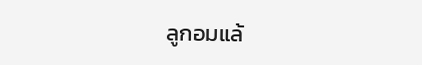ลูกอมแล้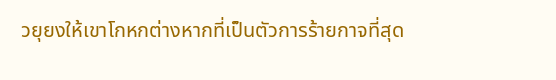วยุยงให้เขาโกหกต่างหากที่เป็นตัวการร้ายกาจที่สุด